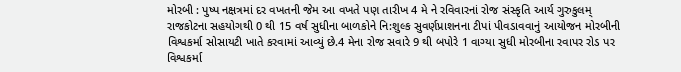મોરબી : પુષ્પ નક્ષત્રમાં દર વખતની જેમ આ વખતે પણ તારીખ 4 મે ને રવિવારનાં રોજ સંસ્કૃતિ આર્ય ગુરુકુલમ્ રાજકોટના સહયોગથી 0 થી 15 વર્ષ સુધીના બાળકોને નિ:શુલ્ક સુવર્ણપ્રાશનના ટીપાં પીવડાવવાનું આયોજન મોરબીની વિશ્વકર્મા સોસાયટી ખાતે કરવામાં આવ્યું છે.4 મેના રોજ સવારે 9 થી બપોરે 1 વાગ્યા સુધી મોરબીના રવાપર રોડ પર વિશ્વકર્મા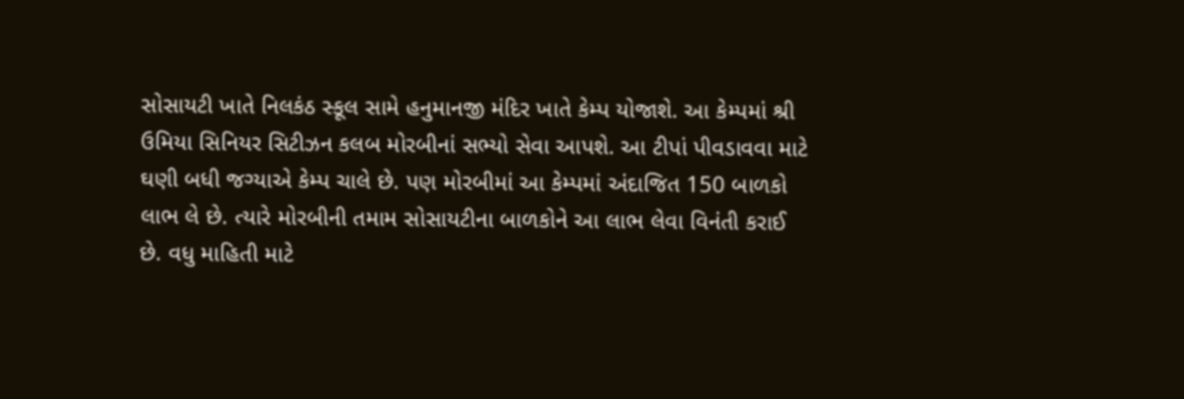સોસાયટી ખાતે નિલકંઠ સ્કૂલ સામે હનુમાનજી મંદિર ખાતે કેમ્પ યોજાશે. આ કેમ્પમાં શ્રી ઉમિયા સિનિયર સિટીઝન કલબ મોરબીનાં સભ્યો સેવા આપશે. આ ટીપાં પીવડાવવા માટે ઘણી બધી જગ્યાએ કેમ્પ ચાલે છે. પણ મોરબીમાં આ કેમ્પમાં અંદાજિત 150 બાળકો લાભ લે છે. ત્યારે મોરબીની તમામ સોસાયટીના બાળકોને આ લાભ લેવા વિનંતી કરાઈ છે. વધુ માહિતી માટે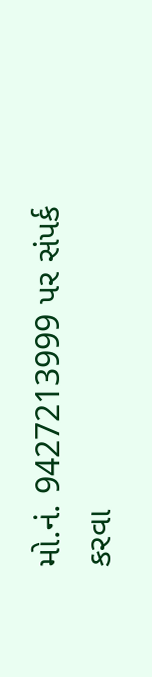મો.નં. 9427213999 પર સંપર્ક કરવા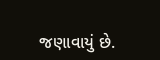જણાવાયું છે.